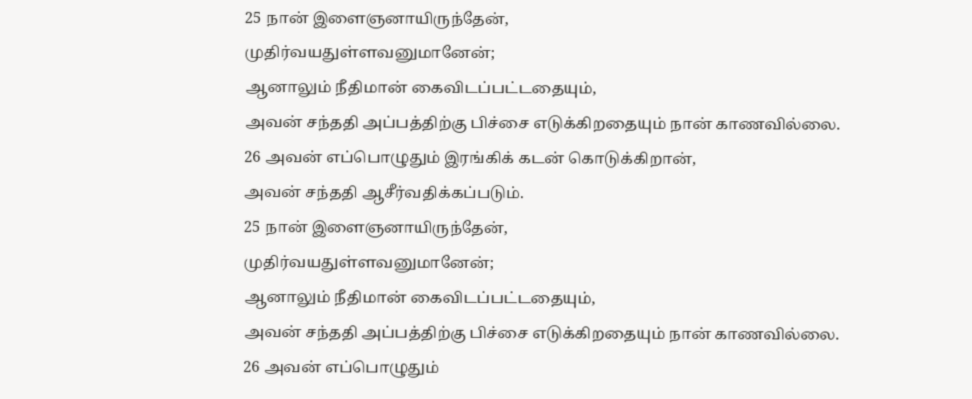25 நான் இளைஞனாயிருந்தேன்,
முதிர்வயதுள்ளவனுமானேன்;
ஆனாலும் நீதிமான் கைவிடப்பட்டதையும்,
அவன் சந்ததி அப்பத்திற்கு பிச்சை எடுக்கிறதையும் நான் காணவில்லை.
26 அவன் எப்பொழுதும் இரங்கிக் கடன் கொடுக்கிறான்,
அவன் சந்ததி ஆசீர்வதிக்கப்படும்.
25 நான் இளைஞனாயிருந்தேன்,
முதிர்வயதுள்ளவனுமானேன்;
ஆனாலும் நீதிமான் கைவிடப்பட்டதையும்,
அவன் சந்ததி அப்பத்திற்கு பிச்சை எடுக்கிறதையும் நான் காணவில்லை.
26 அவன் எப்பொழுதும்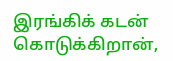இரங்கிக் கடன் கொடுக்கிறான்,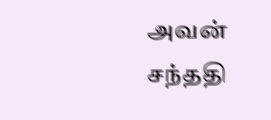அவன் சந்ததி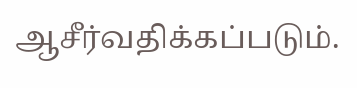ஆசீர்வதிக்கப்படும்.